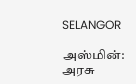SELANGOR

அஸ்மின்: அரசு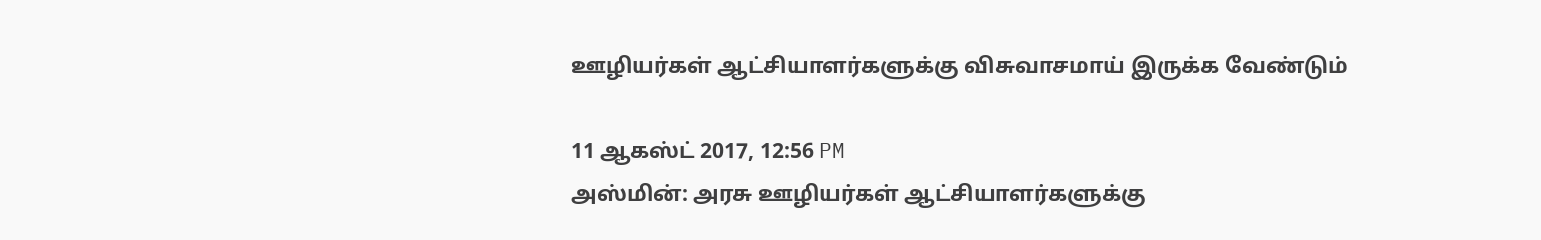ஊழியர்கள் ஆட்சியாளர்களுக்கு விசுவாசமாய் இருக்க வேண்டும்

11 ஆகஸ்ட் 2017, 12:56 PM
அஸ்மின்: அரசு ஊழியர்கள் ஆட்சியாளர்களுக்கு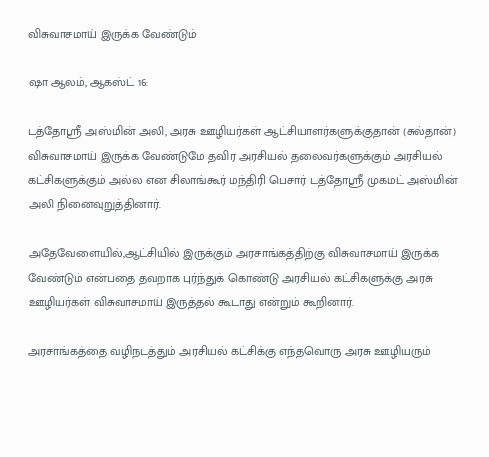விசுவாசமாய் இருக்க வேண்டும்

ஷா ஆலம், ஆகஸ்ட் 16:

டத்தோஸ்ரீ அஸ்மின் அலி, அரசு ஊழியர்கள் ஆட்சியாளர்களுக்குதான் (சுல்தான்) விசுவாசமாய் இருக்க வேண்டுமே தவிர அரசியல் தலைவர்களுக்கும் அரசியல் கட்சிகளுக்கும் அல்ல என சிலாங்கூர் மந்திரி பெசார் டத்தோஸ்ரீ முகமட் அஸ்மின் அலி நினைவுறுத்தினார்.

அதேவேளையில்,ஆட்சியில் இருக்கும் அரசாங்கத்திற்கு விசுவாசமாய் இருக்க வேண்டும் என்பதை தவறாக புர்ந்துக் கொண்டு அரசியல் கட்சிகளுக்கு அரசு ஊழியர்கள் விசுவாசமாய் இருத்தல் கூடாது என்றும் கூறினார்.

அரசாங்கத்தை வழிநடத்தும் அரசியல் கட்சிக்கு எந்தவொரு அரசு ஊழியரும்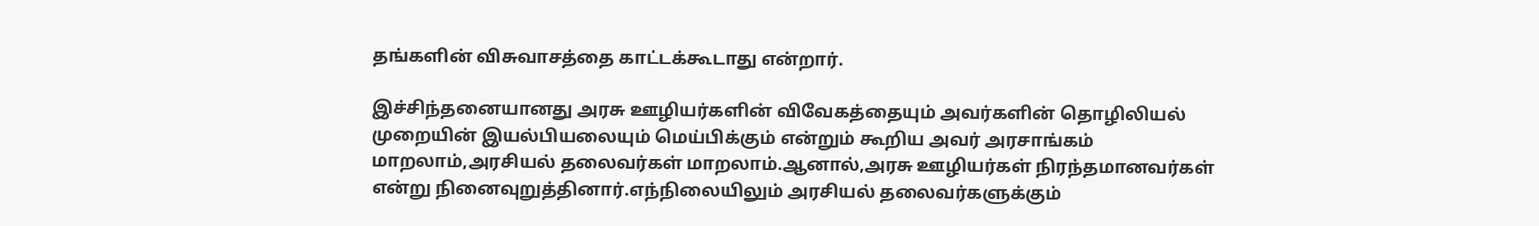தங்களின் விசுவாசத்தை காட்டக்கூடாது என்றார்.

இச்சிந்தனையானது அரசு ஊழியர்களின் விவேகத்தையும் அவர்களின் தொழிலியல் முறையின் இயல்பியலையும் மெய்பிக்கும் என்றும் கூறிய அவர் அரசாங்கம் மாறலாம்,அரசியல் தலைவர்கள் மாறலாம்.ஆனால்,அரசு ஊழியர்கள் நிரந்தமானவர்கள் என்று நினைவுறுத்தினார்.எந்நிலையிலும் அரசியல் தலைவர்களுக்கும்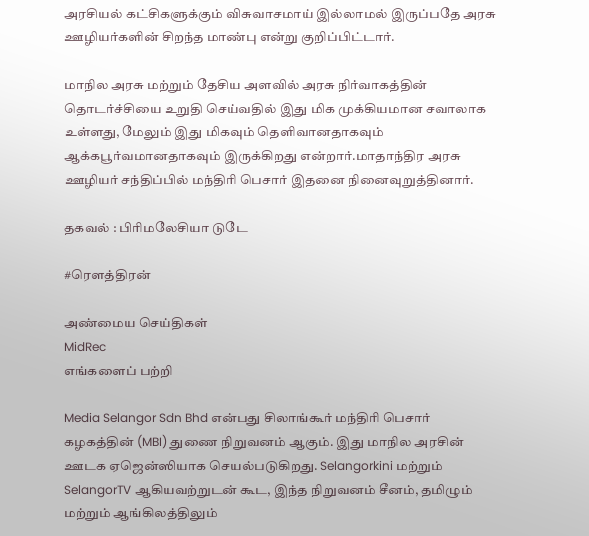அரசியல் கட்சிகளுக்கும் விசுவாசமாய் இல்லாமல் இருப்பதே அரசு ஊழியர்களின் சிறந்த மாண்பு என்று குறிப்பிட்டார்.

மாநில அரசு மற்றும் தேசிய அளவில் அரசு நிர்வாகத்தின் தொடர்ச்சியை உறுதி செய்வதில் இது மிக முக்கியமான சவாலாக உள்ளது, மேலும் இது மிகவும் தெளிவானதாகவும் ஆக்கபூர்வமானதாகவும் இருக்கிறது என்றார்.மாதாந்திர அரசு ஊழியர் சந்திப்பில் மந்திரி பெசார் இதனை நினைவுறுத்தினார்.

தகவல் : பிரிமலேசியா டுடே

#ரௌத்திரன்

அண்மைய செய்திகள்
MidRec
எங்களைப் பற்றி

Media Selangor Sdn Bhd என்பது சிலாங்கூர் மந்திரி பெசார் கழகத்தின் (MBI) துணை நிறுவனம் ஆகும். இது மாநில அரசின் ஊடக ஏஜென்ஸியாக செயல்படுகிறது. Selangorkini மற்றும் SelangorTV ஆகியவற்றுடன் கூட, இந்த நிறுவனம் சீனம், தமிழும் மற்றும் ஆங்கிலத்திலும்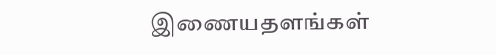இணையதளங்கள்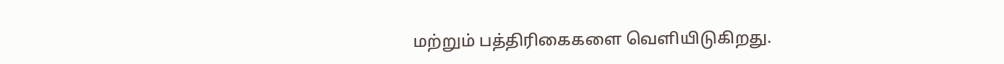மற்றும் பத்திரிகைகளை வெளியிடுகிறது.